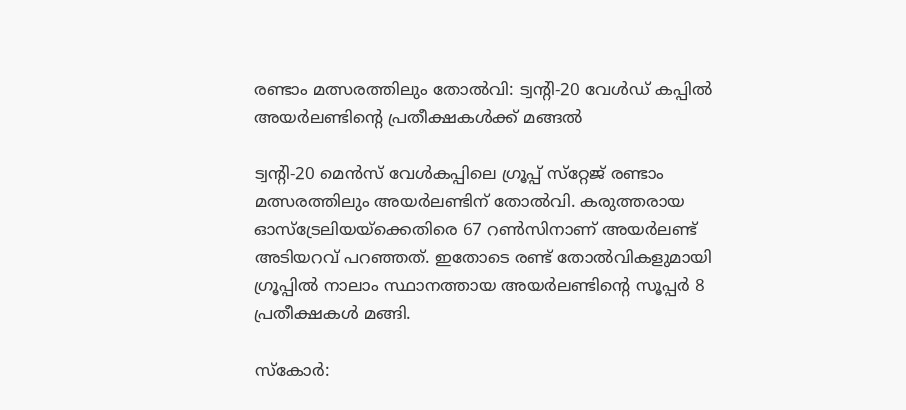രണ്ടാം മത്സരത്തിലും തോൽവി: ട്വന്റി-20 വേൾഡ് കപ്പിൽ അയർലണ്ടിന്റെ പ്രതീക്ഷകൾക്ക് മങ്ങൽ

ട്വന്റി-20 മെന്‍സ് വേള്‍കപ്പിലെ ഗ്രൂപ്പ് സ്‌റ്റേജ് രണ്ടാം മത്സരത്തിലും അയര്‍ലണ്ടിന് തോല്‍വി. കരുത്തരായ ഓസ്‌ട്രേലിയയ്‌ക്കെതിരെ 67 റണ്‍സിനാണ് അയര്‍ലണ്ട് അടിയറവ് പറഞ്ഞത്. ഇതോടെ രണ്ട് തോല്‍വികളുമായി ഗ്രൂപ്പില്‍ നാലാം സ്ഥാനത്തായ അയര്‍ലണ്ടിന്റെ സൂപ്പര്‍ 8 പ്രതീക്ഷകള്‍ മങ്ങി.

സ്‌കോര്‍: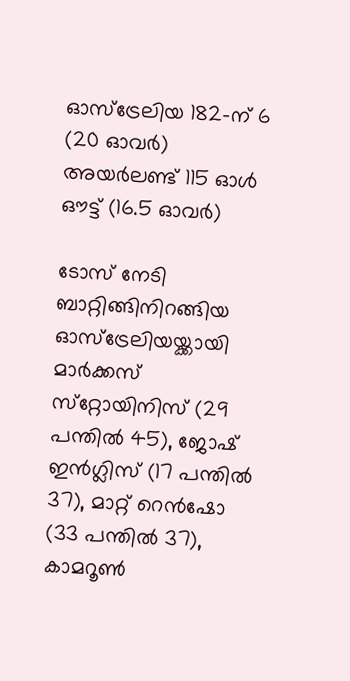ഓസ്‌ട്രേലിയ 182-ന് 6 (20 ഓവര്‍)
അയര്‍ലണ്ട് 115 ഓള്‍ ഔട്ട് (16.5 ഓവര്‍)

ടോസ് നേടി ബാറ്റിങ്ങിനിറങ്ങിയ ഓസ്‌ട്രേലിയയ്ക്കായി മാര്‍ക്കസ് സ്‌റ്റോയിനിസ് (29 പന്തില്‍ 45), ജോഷ് ഇന്‍ഗ്ലിസ് (17 പന്തില്‍ 37), മാറ്റ് റെന്‍ഷോ (33 പന്തില്‍ 37), കാമറൂണ്‍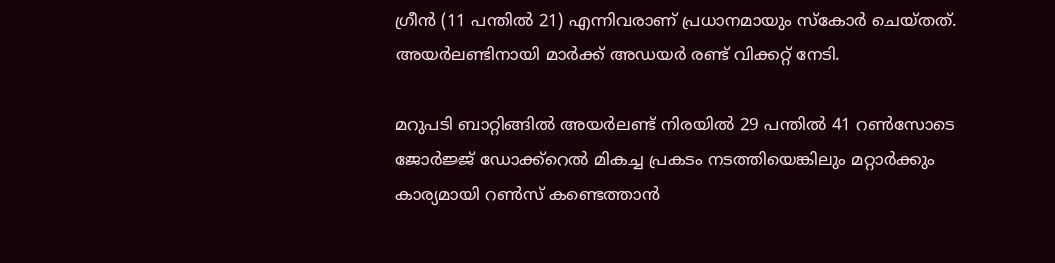ഗ്രീന്‍ (11 പന്തില്‍ 21) എന്നിവരാണ് പ്രധാനമായും സ്‌കോര്‍ ചെയ്തത്. അയര്‍ലണ്ടിനായി മാര്‍ക്ക് അഡയര്‍ രണ്ട് വിക്കറ്റ് നേടി.

മറുപടി ബാറ്റിങ്ങില്‍ അയര്‍ലണ്ട് നിരയില്‍ 29 പന്തില്‍ 41 റണ്‍സോടെ ജോര്‍ജ്ജ് ഡോക്ക്‌റെല്‍ മികച്ച പ്രകടം നടത്തിയെങ്കിലും മറ്റാര്‍ക്കും കാര്യമായി റണ്‍സ് കണ്ടെത്താന്‍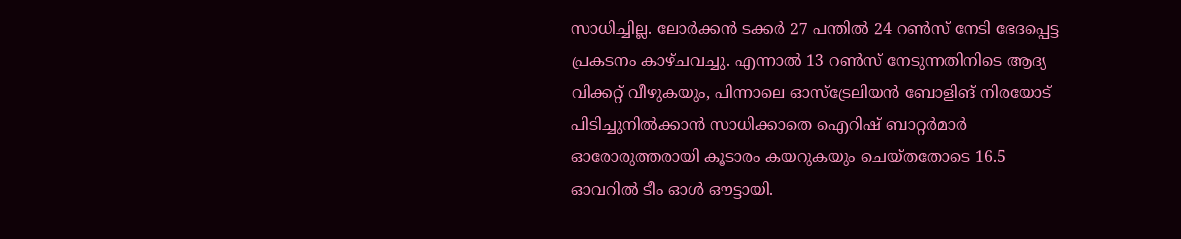സാധിച്ചില്ല. ലോര്‍ക്കന്‍ ടക്കര്‍ 27 പന്തില്‍ 24 റണ്‍സ് നേടി ഭേദപ്പെട്ട പ്രകടനം കാഴ്ചവച്ചു. എന്നാല്‍ 13 റണ്‍സ് നേടുന്നതിനിടെ ആദ്യ വിക്കറ്റ് വീഴുകയും, പിന്നാലെ ഓസ്‌ട്രേലിയന്‍ ബോളിങ് നിരയോട് പിടിച്ചുനില്‍ക്കാന്‍ സാധിക്കാതെ ഐറിഷ് ബാറ്റര്‍മാര്‍ ഓരോരുത്തരായി കൂടാരം കയറുകയും ചെയ്തതോടെ 16.5 ഓവറില്‍ ടീം ഓള്‍ ഔട്ടായി.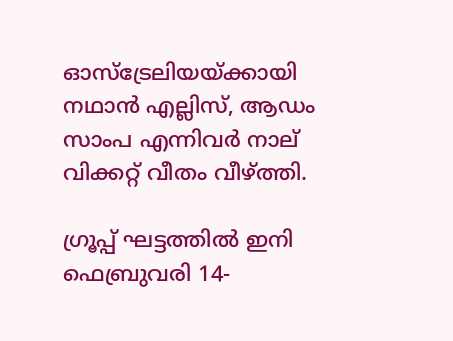ഓസ്‌ട്രേലിയയ്ക്കായി നഥാന്‍ എല്ലിസ്, ആഡം സാംപ എന്നിവര്‍ നാല് വിക്കറ്റ് വീതം വീഴ്ത്തി.

ഗ്രൂപ്പ് ഘട്ടത്തില്‍ ഇനി ഫെബ്രുവരി 14-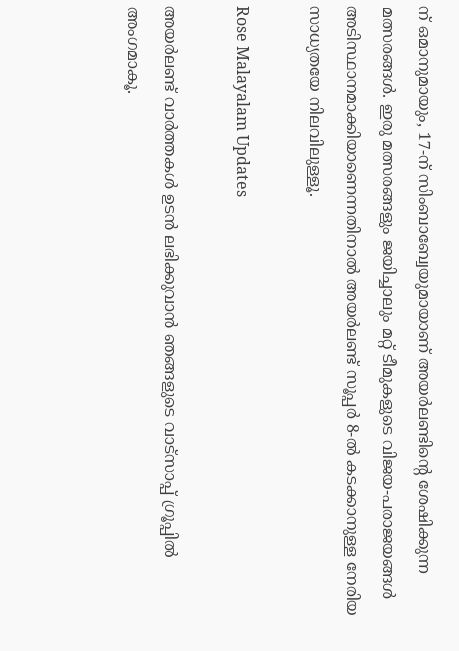ന് ഒമാനുമായും, 17-ന് സിംബാബ്വേയുമായാണ് അയര്‍ലണ്ടിന്റെ ശേഷിക്കുന്ന മത്സരങ്ങള്‍. ഇരു മത്സരങ്ങളും ജയിച്ചാലും മറ്റ് ടീമുകളുടെ വിജയ-പരാജയങ്ങള്‍ അടിസ്ഥാനമാക്കിയാണെന്നതിനാല്‍ അയര്‍ലണ്ട് സൂപ്പര്‍ 8-ല്‍ കടക്കാനുള്ള നേരിയ സാധ്യതയേ നിലവിലുള്ളൂ.

Rose Malayalam Updates

അയർലണ്ട് വാർത്തകൾ ഉടൻ ലഭിക്കുവാൻ ഞങ്ങളുടെ വാട്സാപ്പ് ഗ്രൂപ്പിൽ അംഗമാകൂ.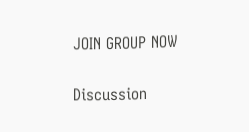JOIN GROUP NOW

Discussion